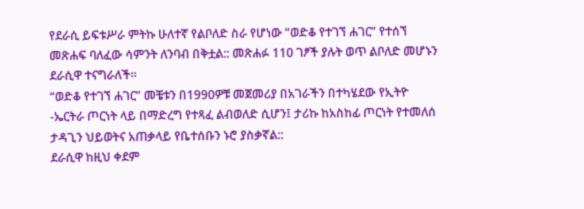የደራሲ ይፍቱሥራ ምትኩ ሁለተኛ የልቦለድ ስራ የሆነው ”ወድቆ የተገኘ ሐገር” የተሰኘ መጽሐፍ ባለፈው ሳምንት ለንባብ በቅቷል:: መጽሐፉ 110 ገፆች ያሉት ወጥ ልቦለድ መሆኑን ደራሲዋ ተናግራለች፡፡
“ወድቆ የተገኘ ሐገር” መቼቱን በ1990ዎቹ መጀመሪያ በአገራችን በተካሄደው የኢትዮ -ኤርትራ ጦርነት ላይ በማድረግ የተጻፈ ልብወለድ ሲሆን፤ ታሪኩ ከአስከፊ ጦርነት የተመለሰ ታዳጊን ህይወትና አጠቃላይ የቤተሰቡን ኑሮ ያስቃኛል::
ደራሲዋ ከዚህ ቀደም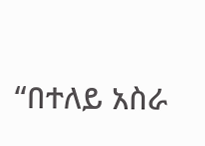“በተለይ አስራ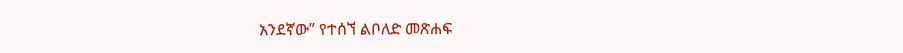አንደኛው” የተሰኘ ልቦለድ መጽሐፍ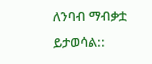ለንባብ ማብቃቷ ይታወሳል::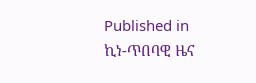Published in
ኪነ-ጥበባዊ ዜና